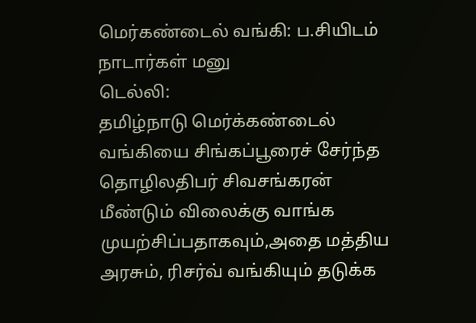மெர்கண்டைல் வங்கி: ப.சியிடம் நாடார்கள் மனு
டெல்லி:
தமிழ்நாடு மெர்க்கண்டைல் வங்கியை சிங்கப்பூரைச் சேர்ந்த தொழிலதிபர் சிவசங்கரன் மீண்டும் விலைக்கு வாங்க முயற்சிப்பதாகவும்,அதை மத்திய அரசும், ரிசர்வ் வங்கியும் தடுக்க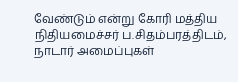வேண்டும் என்று கோரி மத்திய நிதியமைச்சர் ப.சிதம்பரத்திடம், நாடார் அமைப்புகள்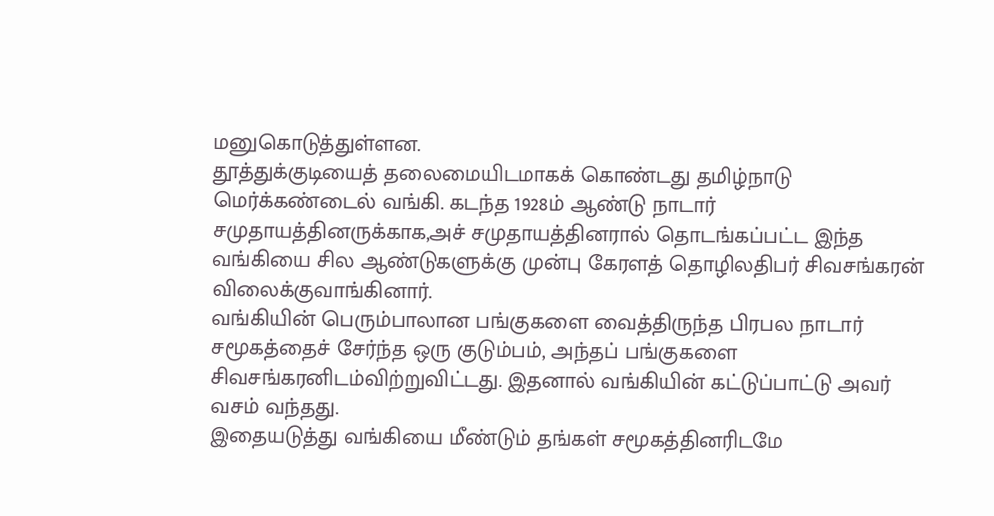மனுகொடுத்துள்ளன.
தூத்துக்குடியைத் தலைமையிடமாகக் கொண்டது தமிழ்நாடு மெர்க்கண்டைல் வங்கி. கடந்த 1928ம் ஆண்டு நாடார் சமுதாயத்தினருக்காக,அச் சமுதாயத்தினரால் தொடங்கப்பட்ட இந்த வங்கியை சில ஆண்டுகளுக்கு முன்பு கேரளத் தொழிலதிபர் சிவசங்கரன் விலைக்குவாங்கினார்.
வங்கியின் பெரும்பாலான பங்குகளை வைத்திருந்த பிரபல நாடார் சமூகத்தைச் சேர்ந்த ஒரு குடும்பம், அந்தப் பங்குகளை சிவசங்கரனிடம்விற்றுவிட்டது. இதனால் வங்கியின் கட்டுப்பாட்டு அவர் வசம் வந்தது.
இதையடுத்து வங்கியை மீண்டும் தங்கள் சமூகத்தினரிடமே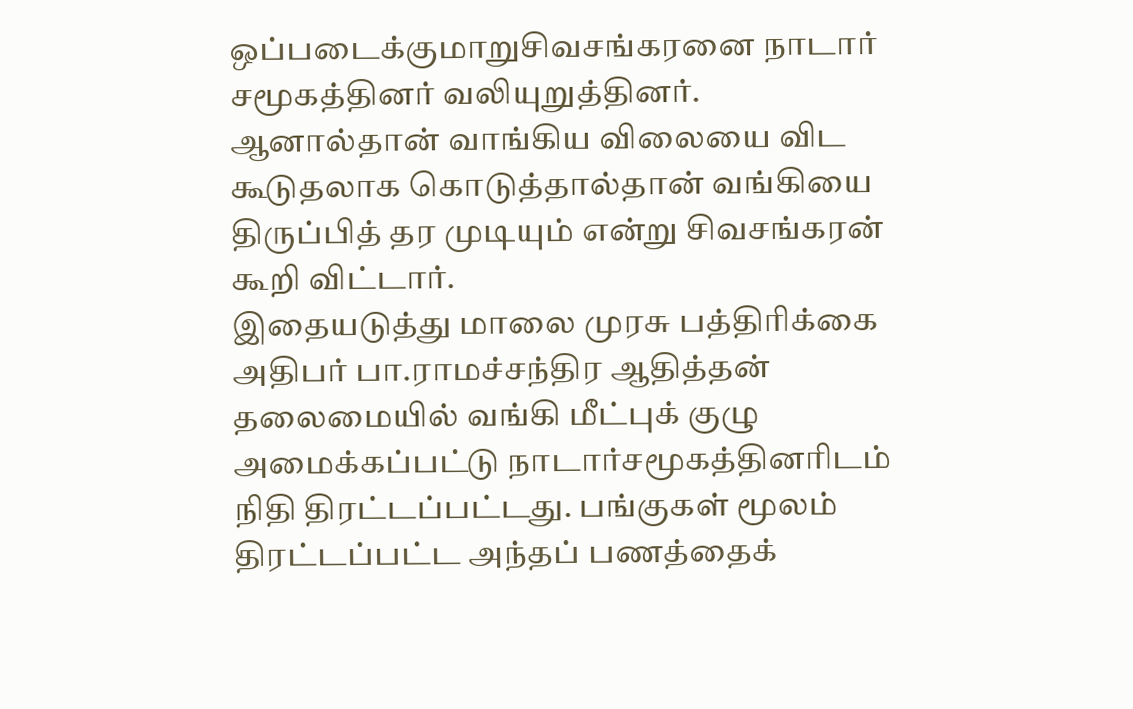ஒப்படைக்குமாறுசிவசங்கரனை நாடார் சமூகத்தினர் வலியுறுத்தினர். ஆனால்தான் வாங்கிய விலையை விட கூடுதலாக கொடுத்தால்தான் வங்கியை திருப்பித் தர முடியும் என்று சிவசங்கரன் கூறி விட்டார்.
இதையடுத்து மாலை முரசு பத்திரிக்கை அதிபர் பா.ராமச்சந்திர ஆதித்தன் தலைமையில் வங்கி மீட்புக் குழு அமைக்கப்பட்டு நாடார்சமூகத்தினரிடம் நிதி திரட்டப்பட்டது. பங்குகள் மூலம் திரட்டப்பட்ட அந்தப் பணத்தைக்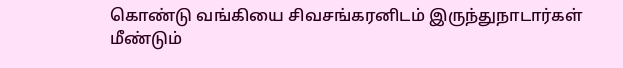கொண்டு வங்கியை சிவசங்கரனிடம் இருந்துநாடார்கள் மீண்டும்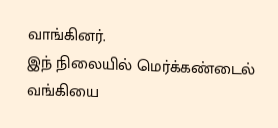வாங்கினர்.
இந் நிலையில் மெர்க்கண்டைல் வங்கியை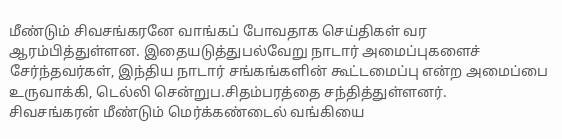மீண்டும் சிவசங்கரனே வாங்கப் போவதாக செய்திகள் வர ஆரம்பித்துள்ளன. இதையடுத்துபல்வேறு நாடார் அமைப்புகளைச் சேர்ந்தவர்கள், இந்திய நாடார் சங்கங்களின் கூட்டமைப்பு என்ற அமைப்பை உருவாக்கி, டெல்லி சென்றுப.சிதம்பரத்தை சந்தித்துள்ளனர்.
சிவசங்கரன் மீண்டும் மெர்க்கண்டைல் வங்கியை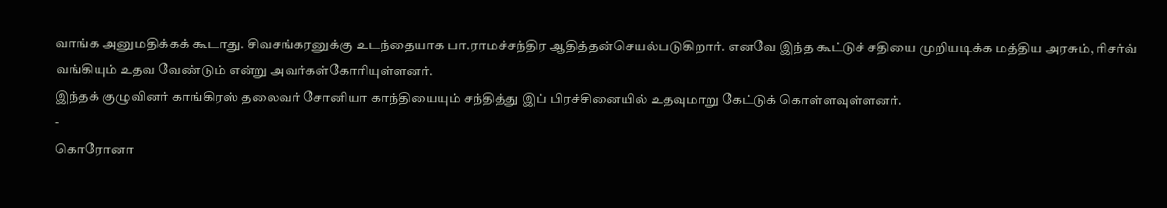வாங்க அனுமதிக்கக் கூடாது. சிவசங்கரனுக்கு உடந்தையாக பா.ராமச்சந்திர ஆதித்தன்செயல்படுகிறார். எனவே இந்த கூட்டுச் சதியை முறியடிக்க மத்திய அரசும், ரிசர்வ் வங்கியும் உதவ வேண்டும் என்று அவர்கள்கோரியுள்ளனர்.
இந்தக் குழுவினர் காங்கிரஸ் தலைவர் சோனியா காந்தியையும் சந்தித்து இப் பிரச்சினையில் உதவுமாறு கேட்டுக் கொள்ளவுள்ளனர்.
-
கொரோனா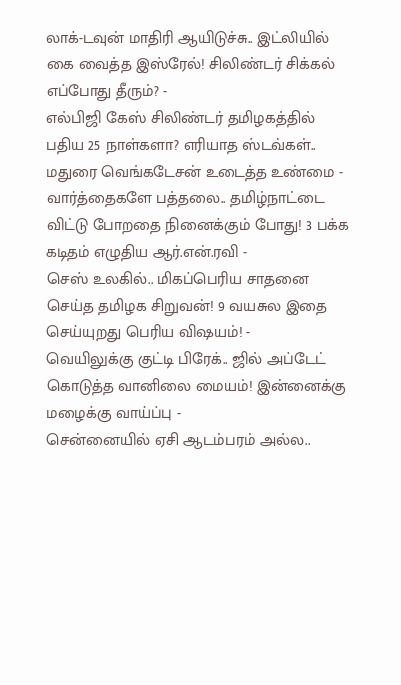லாக்-டவுன் மாதிரி ஆயிடுச்சு.. இட்லியில் கை வைத்த இஸ்ரேல்! சிலிண்டர் சிக்கல் எப்போது தீரும்? -
எல்பிஜி கேஸ் சிலிண்டர் தமிழகத்தில் பதிய 25 நாள்களா? எரியாத ஸ்டவ்கள்.. மதுரை வெங்கடேசன் உடைத்த உண்மை -
வார்த்தைகளே பத்தலை.. தமிழ்நாட்டை விட்டு போறதை நினைக்கும் போது! 3 பக்க கடிதம் எழுதிய ஆர்.என்.ரவி -
செஸ் உலகில்.. மிகப்பெரிய சாதனை செய்த தமிழக சிறுவன்! 9 வயசுல இதை செய்யுறது பெரிய விஷயம்! -
வெயிலுக்கு குட்டி பிரேக்.. ஜில் அப்டேட் கொடுத்த வானிலை மையம்! இன்னைக்கு மழைக்கு வாய்ப்பு -
சென்னையில் ஏசி ஆடம்பரம் அல்ல..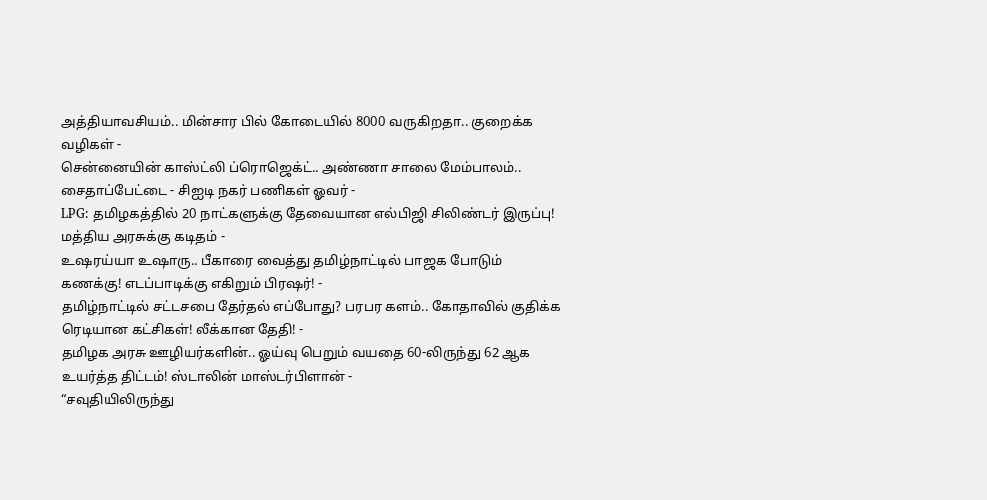அத்தியாவசியம்.. மின்சார பில் கோடையில் 8000 வருகிறதா.. குறைக்க வழிகள் -
சென்னையின் காஸ்ட்லி ப்ரொஜெக்ட்.. அண்ணா சாலை மேம்பாலம்.. சைதாப்பேட்டை - சிஐடி நகர் பணிகள் ஓவர் -
LPG: தமிழகத்தில் 20 நாட்களுக்கு தேவையான எல்பிஜி சிலிண்டர் இருப்பு! மத்திய அரசுக்கு கடிதம் -
உஷரய்யா உஷாரு.. பீகாரை வைத்து தமிழ்நாட்டில் பாஜக போடும் கணக்கு! எடப்பாடிக்கு எகிறும் பிரஷர்! -
தமிழ்நாட்டில் சட்டசபை தேர்தல் எப்போது? பரபர களம்.. கோதாவில் குதிக்க ரெடியான கட்சிகள்! லீக்கான தேதி! -
தமிழக அரசு ஊழியர்களின்.. ஓய்வு பெறும் வயதை 60-லிருந்து 62 ஆக உயர்த்த திட்டம்! ஸ்டாலின் மாஸ்டர்பிளான் -
“சவுதியிலிருந்து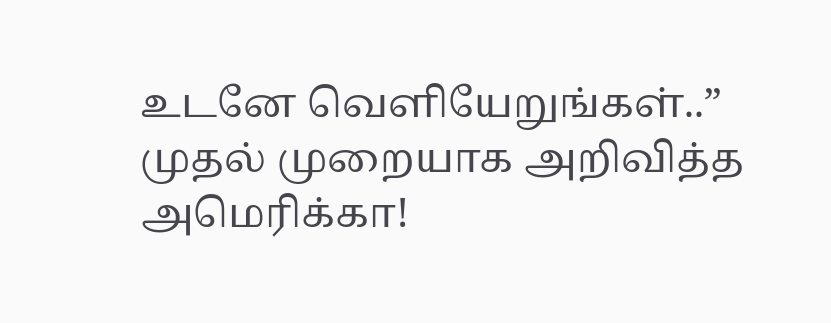உடனே வெளியேறுங்கள்..” முதல் முறையாக அறிவித்த அமெரிக்கா!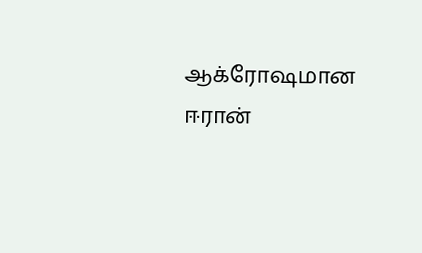ஆக்ரோஷமான ஈரான்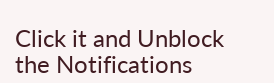Click it and Unblock the Notifications